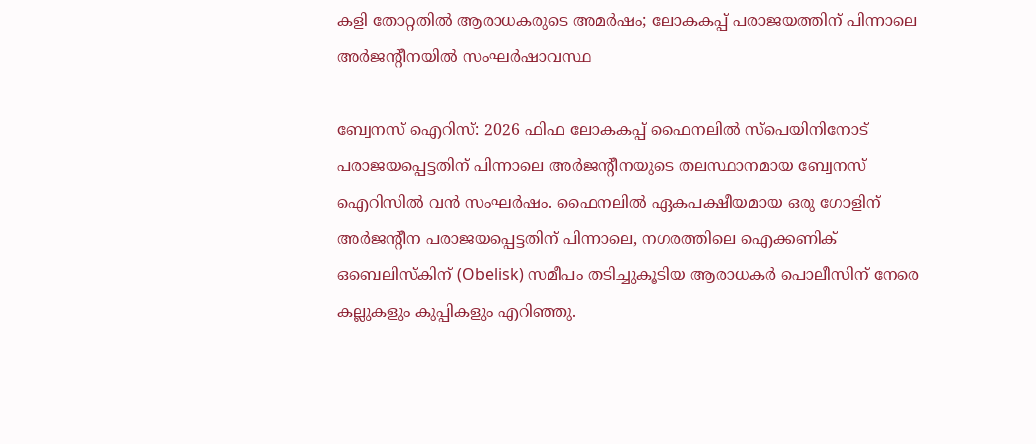കളി തോറ്റതിൽ ആരാധകരുടെ അമർഷം; ലോകകപ്പ് പരാജയത്തിന് പിന്നാലെ അർജന്റീനയിൽ സംഘർഷാവസ്ഥ

ബ്വേനസ് ഐറിസ്: 2026 ഫിഫ ലോകകപ്പ് ഫൈനലിൽ സ്പെയിനിനോട് പരാജയപ്പെട്ടതിന് പിന്നാലെ അർജന്റീനയുടെ തലസ്ഥാനമായ ബ്വേനസ് ഐറിസിൽ വൻ സംഘർഷം. ഫൈനലിൽ ഏകപക്ഷീയമായ ഒരു ഗോളിന് അർജന്റീന പരാജയപ്പെട്ടതിന് പിന്നാലെ, നഗരത്തിലെ ഐക്കണിക് ഒബെലിസ്കിന് (Obelisk) സമീപം തടിച്ചുകൂടിയ ആരാധകർ പൊലീസിന് നേരെ കല്ലുകളും കുപ്പികളും എറിഞ്ഞു.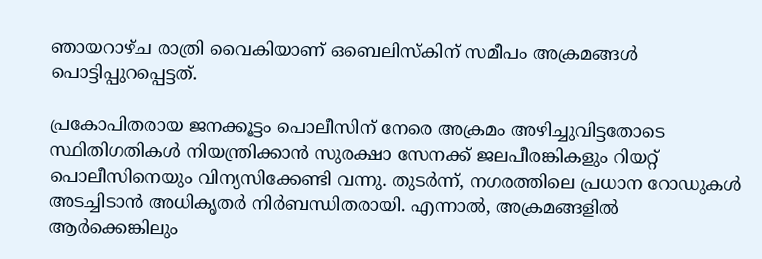ഞായറാഴ്ച രാത്രി വൈകിയാണ് ഒബെലിസ്കിന് സമീപം അക്രമങ്ങൾ പൊട്ടിപ്പുറപ്പെട്ടത്.

പ്രകോപിതരായ ജനക്കൂട്ടം പൊലീസിന് നേരെ അക്രമം അഴിച്ചുവിട്ടതോടെ സ്ഥിതിഗതികൾ നിയന്ത്രിക്കാൻ സുരക്ഷാ സേനക്ക് ജലപീരങ്കികളും റിയറ്റ് പൊലീസിനെയും വിന്യസിക്കേണ്ടി വന്നു. തുടർന്ന്, നഗരത്തിലെ പ്രധാന റോഡുകൾ അടച്ചിടാൻ അധികൃതർ നിർബന്ധിതരായി. എന്നാൽ, അക്രമങ്ങളിൽ ആർക്കെങ്കിലും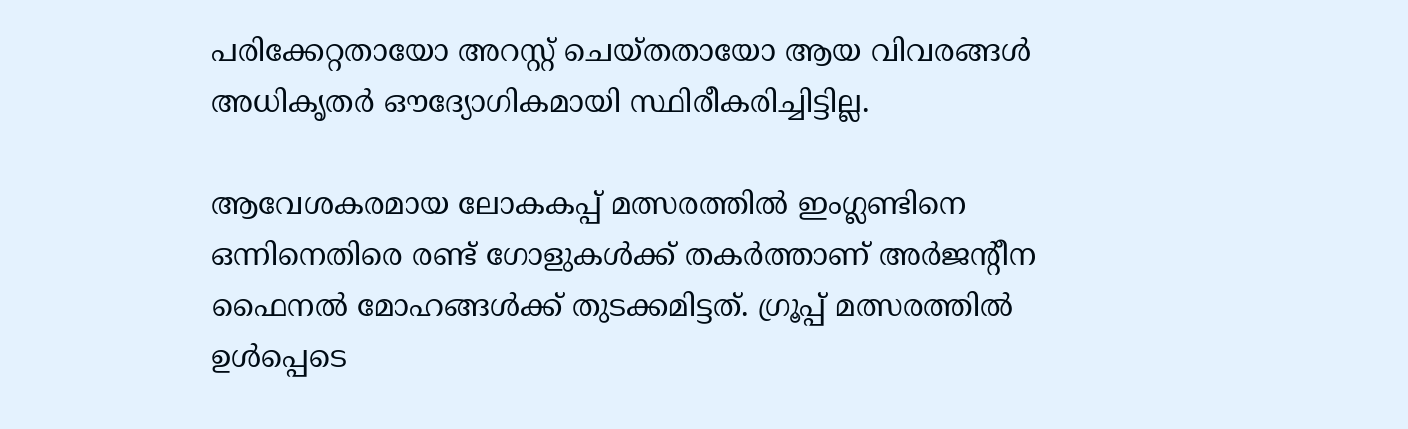പരിക്കേറ്റതായോ അറസ്റ്റ് ചെയ്തതായോ ആയ വിവരങ്ങൾ അധികൃതർ ഔദ്യോഗികമായി സ്ഥിരീകരിച്ചിട്ടില്ല.

ആവേശകരമായ ലോകകപ്പ് മത്സരത്തിൽ ഇംഗ്ലണ്ടിനെ ഒന്നിനെതിരെ രണ്ട് ഗോളുകൾക്ക് തകർത്താണ് അർജന്റീന ഫൈനൽ മോഹങ്ങൾക്ക് തുടക്കമിട്ടത്. ഗ്രൂപ്പ് മത്സരത്തിൽ ഉൾപ്പെടെ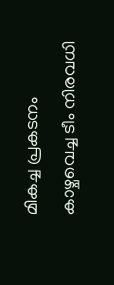മികച്ച പ്രകടനം കാഴ്ചവെച്ച ടീം നിരവധി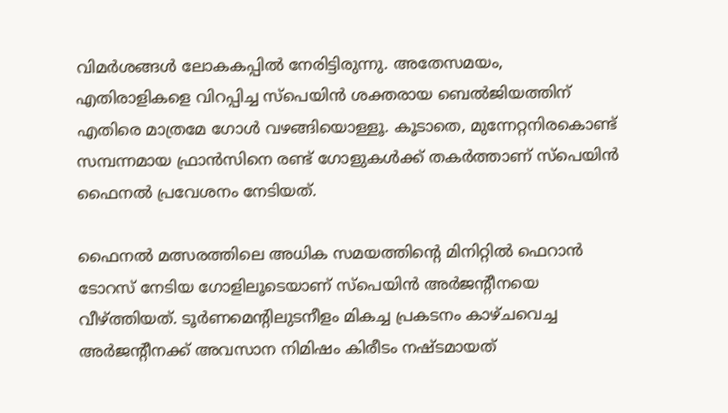വിമർശങ്ങൾ ലോകകപ്പിൽ നേരിട്ടിരുന്നു. അതേസമയം, എതിരാളികളെ വിറപ്പിച്ച സ്പെയിൻ ശക്തരായ ബെൽജിയത്തിന് എതിരെ മാത്രമേ ഗോൾ വഴങ്ങിയൊള്ളൂ. കൂടാതെ, മുന്നേറ്റനിരകൊണ്ട് സമ്പന്നമായ ഫ്രാൻസിനെ രണ്ട് ഗോളുകൾക്ക് തകർത്താണ് സ്പെയിൻ ഫൈനൽ പ്രവേശനം നേടിയത്.

ഫൈനൽ മത്സരത്തിലെ അധിക സമയത്തിന്റെ മിനിറ്റിൽ ഫെറാൻ ടോറസ് നേടിയ ഗോളിലൂടെയാണ് സ്പെയിൻ അർജന്റീനയെ വീഴ്ത്തിയത്. ടൂർണമെന്റിലുടനീളം മികച്ച പ്രകടനം കാഴ്ചവെച്ച അർജന്റീനക്ക് അവസാന നിമിഷം കിരീടം നഷ്ടമായത്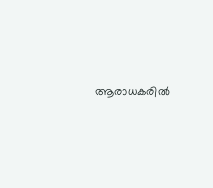ആരാധകരിൽ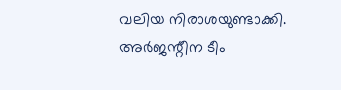വലിയ നിരാശയുണ്ടാക്കി. അർജന്റീന ടീം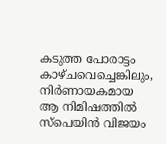കടുത്ത പോരാട്ടം കാഴ്ചവെച്ചെങ്കിലും, നിർണായകമായ ആ നിമിഷത്തിൽ സ്പെയിൻ വിജയം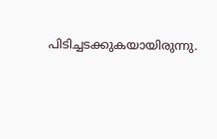പിടിച്ചടക്കുകയായിരുന്നു.